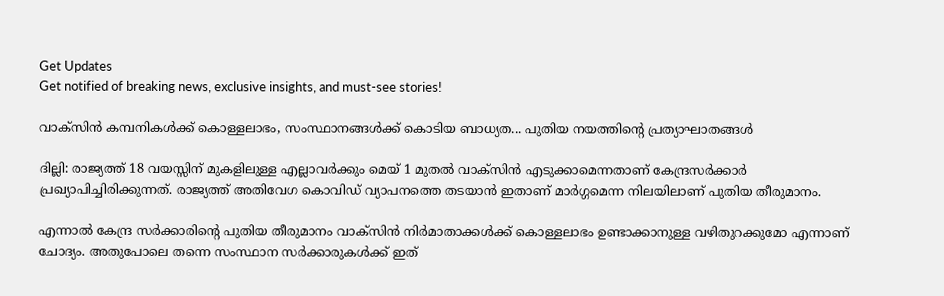Get Updates
Get notified of breaking news, exclusive insights, and must-see stories!

വാക്‌സിന്‍ കമ്പനികള്‍ക്ക് കൊള്ളലാഭം, സംസ്ഥാനങ്ങള്‍ക്ക് കൊടിയ ബാധ്യത... പുതിയ നയത്തിന്റെ പ്രത്യാഘാതങ്ങള്‍

ദില്ലി: രാജ്യത്ത് 18 വയസ്സിന് മുകളിലുള്ള എല്ലാവര്‍ക്കും മെയ് 1 മുതല്‍ വാക്‌സിന്‍ എടുക്കാമെന്നതാണ് കേന്ദ്രസര്‍ക്കാര്‍ പ്രഖ്യാപിച്ചിരിക്കുന്നത്. രാജ്യത്ത് അതിവേഗ കൊവിഡ് വ്യാപനത്തെ തടയാന്‍ ഇതാണ് മാര്‍ഗ്ഗമെന്ന നിലയിലാണ് പുതിയ തീരുമാനം.

എന്നാല്‍ കേന്ദ്ര സര്‍ക്കാരിന്റെ പുതിയ തീരുമാനം വാക്‌സിന്‍ നിര്‍മാതാക്കള്‍ക്ക് കൊള്ളലാഭം ഉണ്ടാക്കാനുള്ള വഴിതുറക്കുമോ എന്നാണ് ചോദ്യം. അതുപോലെ തന്നെ സംസ്ഥാന സര്‍ക്കാരുകള്‍ക്ക് ഇത്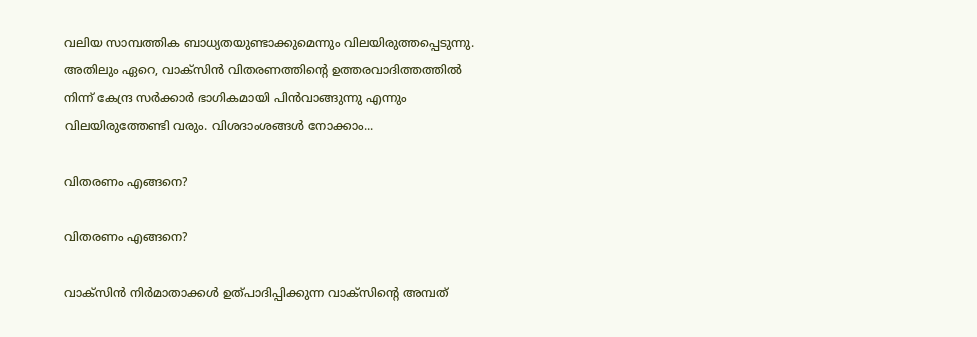വലിയ സാമ്പത്തിക ബാധ്യതയുണ്ടാക്കുമെന്നും വിലയിരുത്തപ്പെടുന്നു. അതിലും ഏറെ, വാക്‌സിന്‍ വിതരണത്തിന്റെ ഉത്തരവാദിത്തത്തില്‍ നിന്ന് കേന്ദ്ര സര്‍ക്കാര്‍ ഭാഗികമായി പിന്‍വാങ്ങുന്നു എന്നും വിലയിരുത്തേണ്ടി വരും. വിശദാംശങ്ങള്‍ നോക്കാം...

വിതരണം എങ്ങനെ?

വിതരണം എങ്ങനെ?

വാക്‌സിന്‍ നിര്‍മാതാക്കള്‍ ഉത്പാദിപ്പിക്കുന്ന വാക്‌സിന്റെ അമ്പത്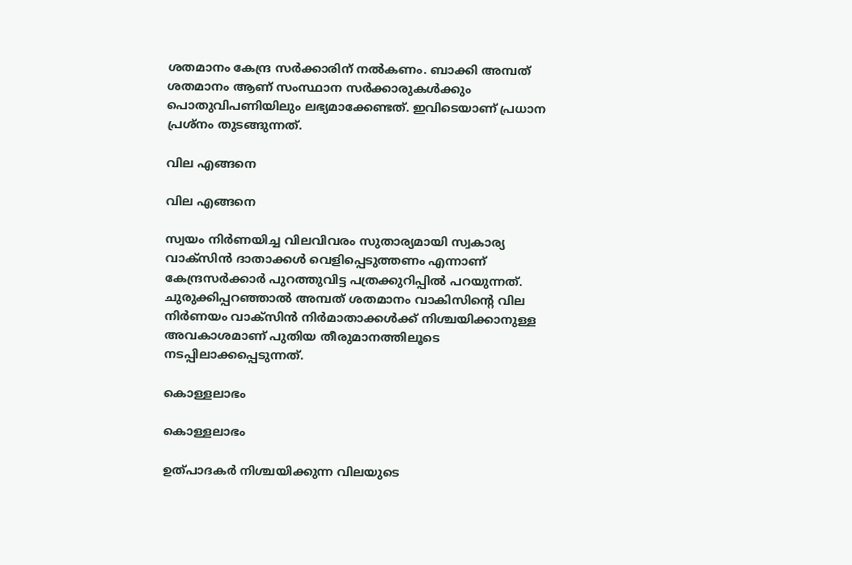ശതമാനം കേന്ദ്ര സര്‍ക്കാരിന് നല്‍കണം. ബാക്കി അമ്പത് ശതമാനം ആണ് സംസ്ഥാന സര്‍ക്കാരുകള്‍ക്കും പൊതുവിപണിയിലും ലഭ്യമാക്കേണ്ടത്. ഇവിടെയാണ് പ്രധാന പ്രശ്‌നം തുടങ്ങുന്നത്.

വില എങ്ങനെ

വില എങ്ങനെ

സ്വയം നിര്‍ണയിച്ച വിലവിവരം സുതാര്യമായി സ്വകാര്യ വാക്‌സിന്‍ ദാതാക്കള്‍ വെളിപ്പെടുത്തണം എന്നാണ് കേന്ദ്രസര്‍ക്കാര്‍ പുറത്തുവിട്ട പത്രക്കുറിപ്പില്‍ പറയുന്നത്. ചുരുക്കിപ്പറഞ്ഞാല്‍ അമ്പത് ശതമാനം വാകിസിന്റെ വില നിര്‍ണയം വാക്‌സിന്‍ നിര്‍മാതാക്കള്‍ക്ക് നിശ്ചയിക്കാനുള്ള അവകാശമാണ് പുതിയ തീരുമാനത്തിലൂടെ നടപ്പിലാക്കപ്പെടുന്നത്.

കൊള്ളലാഭം

കൊള്ളലാഭം

ഉത്പാദകര്‍ നിശ്ചയിക്കുന്ന വിലയുടെ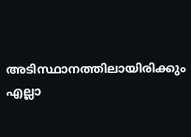അടിസ്ഥാനത്തിലായിരിക്കും എല്ലാ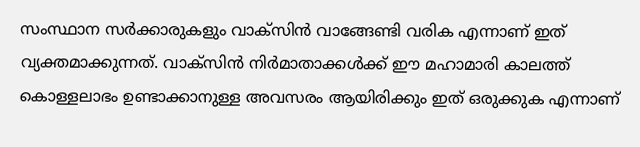സംസ്ഥാന സര്‍ക്കാരുകളും വാക്‌സിന്‍ വാങ്ങേണ്ടി വരിക എന്നാണ് ഇത് വ്യക്തമാക്കുന്നത്. വാക്‌സിന്‍ നിര്‍മാതാക്കള്‍ക്ക് ഈ മഹാമാരി കാലത്ത് കൊള്ളലാഭം ഉണ്ടാക്കാനുള്ള അവസരം ആയിരിക്കും ഇത് ഒരുക്കുക എന്നാണ്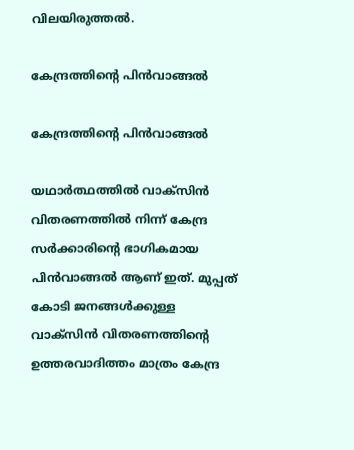വിലയിരുത്തല്‍.

കേന്ദ്രത്തിന്റെ പിന്‍വാങ്ങല്‍

കേന്ദ്രത്തിന്റെ പിന്‍വാങ്ങല്‍

യഥാര്‍ത്ഥത്തില്‍ വാക്‌സിന്‍ വിതരണത്തില്‍ നിന്ന് കേന്ദ്ര സര്‍ക്കാരിന്റെ ഭാഗികമായ പിന്‍വാങ്ങല്‍ ആണ് ഇത്. മുപ്പത് കോടി ജനങ്ങള്‍ക്കുള്ള വാക്‌സിന്‍ വിതരണത്തിന്റെ ഉത്തരവാദിത്തം മാത്രം കേന്ദ്ര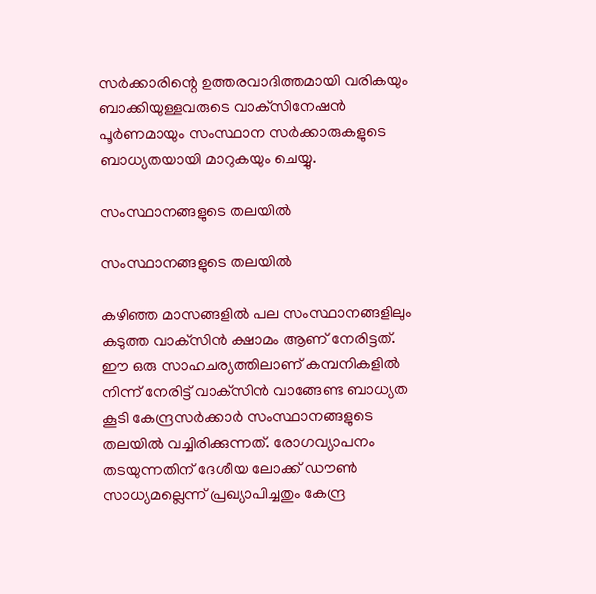സര്‍ക്കാരിന്റെ ഉത്തരവാദിത്തമായി വരികയും ബാക്കിയുള്ളവരുടെ വാക്‌സിനേഷന്‍ പൂര്‍ണമായും സംസ്ഥാന സര്‍ക്കാരുകളുടെ ബാധ്യതയായി മാറുകയും ചെയ്യു.

സംസ്ഥാനങ്ങളുടെ തലയില്‍

സംസ്ഥാനങ്ങളുടെ തലയില്‍

കഴിഞ്ഞ മാസങ്ങളില്‍ പല സംസ്ഥാനങ്ങളിലും കടുത്ത വാക്‌സിന്‍ ക്ഷാമം ആണ് നേരിട്ടത്. ഈ ഒരു സാഹചര്യത്തിലാണ് കമ്പനികളില്‍ നിന്ന് നേരിട്ട് വാക്‌സിന്‍ വാങ്ങേണ്ട ബാധ്യത കൂടി കേന്ദ്രസര്‍ക്കാര്‍ സംസ്ഥാനങ്ങളുടെ തലയില്‍ വച്ചിരിക്കുന്നത്. രോഗവ്യാപനം തടയുന്നതിന് ദേശീയ ലോക്ക് ഡൗണ്‍ സാധ്യമല്ലെന്ന് പ്രഖ്യാപിച്ചതും കേന്ദ്ര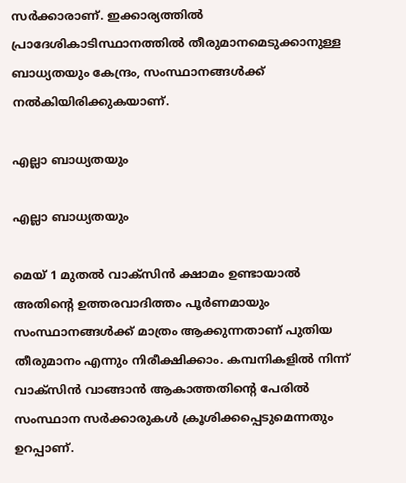സര്‍ക്കാരാണ്. ഇക്കാര്യത്തില്‍ പ്രാദേശികാടിസ്ഥാനത്തില്‍ തീരുമാനമെടുക്കാനുള്ള ബാധ്യതയും കേന്ദ്രം, സംസ്ഥാനങ്ങള്‍ക്ക് നല്‍കിയിരിക്കുകയാണ്.

എല്ലാ ബാധ്യതയും

എല്ലാ ബാധ്യതയും

മെയ് 1 മുതല്‍ വാക്‌സിന്‍ ക്ഷാമം ഉണ്ടായാല്‍ അതിന്റെ ഉത്തരവാദിത്തം പൂര്‍ണമായും സംസ്ഥാനങ്ങള്‍ക്ക് മാത്രം ആക്കുന്നതാണ് പുതിയ തീരുമാനം എന്നും നിരീക്ഷിക്കാം. കമ്പനികളില്‍ നിന്ന് വാക്‌സിന്‍ വാങ്ങാന്‍ ആകാത്തതിന്റെ പേരില്‍ സംസ്ഥാന സര്‍ക്കാരുകള്‍ ക്രൂശിക്കപ്പെടുമെന്നതും ഉറപ്പാണ്.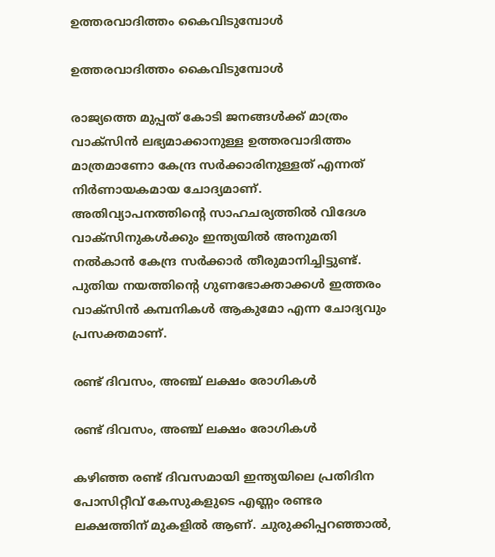ഉത്തരവാദിത്തം കൈവിടുമ്പോള്‍

ഉത്തരവാദിത്തം കൈവിടുമ്പോള്‍

രാജ്യത്തെ മുപ്പത് കോടി ജനങ്ങള്‍ക്ക് മാത്രം വാക്‌സിന്‍ ലഭ്യമാക്കാനുള്ള ഉത്തരവാദിത്തം മാത്രമാണോ കേന്ദ്ര സര്‍ക്കാരിനുള്ളത് എന്നത് നിര്‍ണായകമായ ചോദ്യമാണ്. അതിവ്യാപനത്തിന്റെ സാഹചര്യത്തില്‍ വിദേശ വാക്‌സിനുകള്‍ക്കും ഇന്ത്യയില്‍ അനുമതി നല്‍കാന്‍ കേന്ദ്ര സര്‍ക്കാര്‍ തീരുമാനിച്ചിട്ടുണ്ട്. പുതിയ നയത്തിന്റെ ഗുണഭോക്താക്കള്‍ ഇത്തരം വാക്‌സിന്‍ കമ്പനികള്‍ ആകുമോ എന്ന ചോദ്യവും പ്രസക്തമാണ്.

രണ്ട് ദിവസം, അഞ്ച് ലക്ഷം രോഗികള്‍

രണ്ട് ദിവസം, അഞ്ച് ലക്ഷം രോഗികള്‍

കഴിഞ്ഞ രണ്ട് ദിവസമായി ഇന്ത്യയിലെ പ്രതിദിന പോസിറ്റീവ് കേസുകളുടെ എണ്ണം രണ്ടര ലക്ഷത്തിന് മുകളില്‍ ആണ്. ചുരുക്കിപ്പറഞ്ഞാല്‍,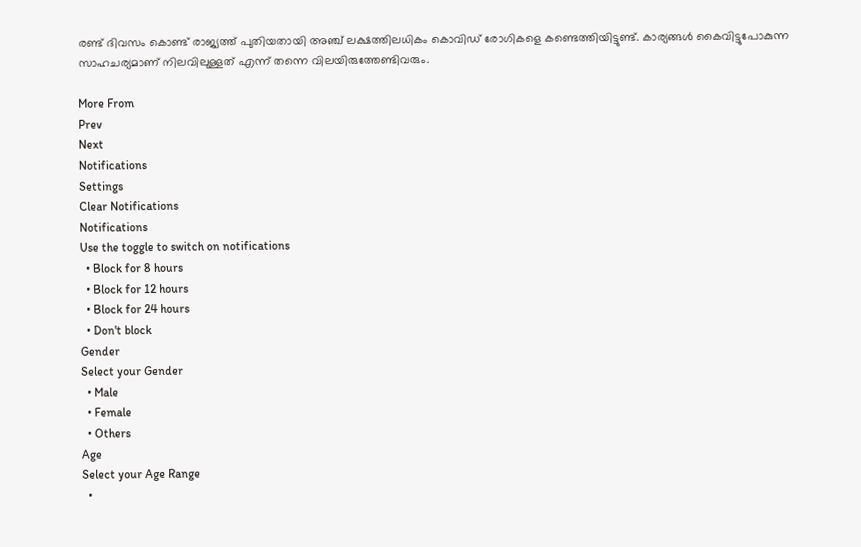രണ്ട് ദിവസം കൊണ്ട് രാജ്യത്ത് പുതിയതായി അഞ്ച് ലക്ഷത്തിലധികം കൊവിഡ് രോഗികളെ കണ്ടെത്തിയിട്ടുണ്ട്. കാര്യങ്ങള്‍ കൈവിട്ടുപോകുന്ന സാഹചര്യമാണ് നിലവിലുള്ളത് എന്ന് തന്നെ വിലയിരുത്തേണ്ടിവരും.

More From
Prev
Next
Notifications
Settings
Clear Notifications
Notifications
Use the toggle to switch on notifications
  • Block for 8 hours
  • Block for 12 hours
  • Block for 24 hours
  • Don't block
Gender
Select your Gender
  • Male
  • Female
  • Others
Age
Select your Age Range
  •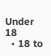Under 18
  • 18 to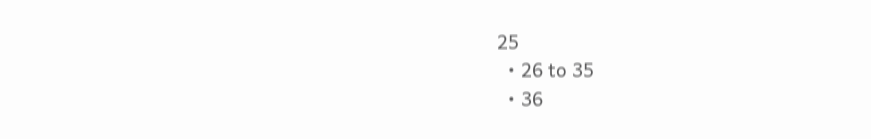25
  • 26 to 35
  • 36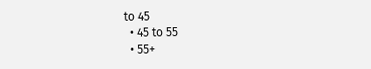to 45
  • 45 to 55
  • 55+